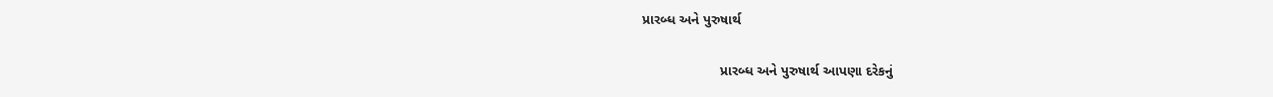પ્રારબ્ધ અને પુરુષાર્થ

                    પ્રારબ્ધ અને પુરુષાર્થ આપણા દરેકનું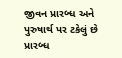જીવન પ્રારબ્ધ અને પુરુષાર્થ પર ટકેલું છે પ્રારબ્ધ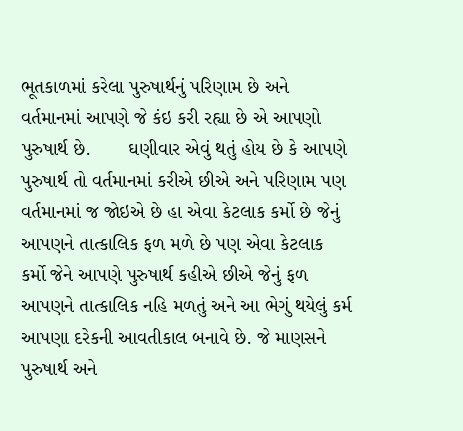ભૂતકાળમાં કરેલા પુરુષાર્થનું પરિણામ છે અને વર્તમાનમાં આપણે જે કંઇ કરી રહ્યા છે એ આપણો પુરુષાર્થ છે.       ઘણીવાર એવું થતું હોય છે કે આપણે પુરુષાર્થ તો વર્તમાનમાં કરીએ છીએ અને પરિણામ પણ વર્તમાનમાં જ જોઇએ છે હા એવા કેટલાક કર્મો છે જેનું આપણને તાત્કાલિક ફળ મળે છે પણ એવા કેટલાક કર્મો જેને આપણે પુરુષાર્થ કહીએ છીએ જેનું ફળ આપણને તાત્કાલિક નહિ મળતું અને આ ભેગું થયેલું કર્મ આપણા દરેકની આવતીકાલ બનાવે છે. જે માણસને પુરુષાર્થ અને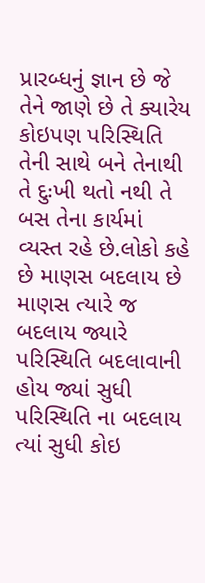પ્રારબ્ધનું જ્ઞાન છે જે તેને જાણે છે તે ક્યારેય કોઇપણ પરિસ્થિતિ તેની સાથે બને તેનાથી તે દુઃખી થતો નથી તે બસ તેના કાર્યમાં વ્યસ્ત રહે છે.લોકો કહે છે માણસ બદલાય છે માણસ ત્યારે જ બદલાય જ્યારે પરિસ્થિતિ બદલાવાની હોય જ્યાં સુધી પરિસ્થિતિ ના બદલાય ત્યાં સુધી કોઇ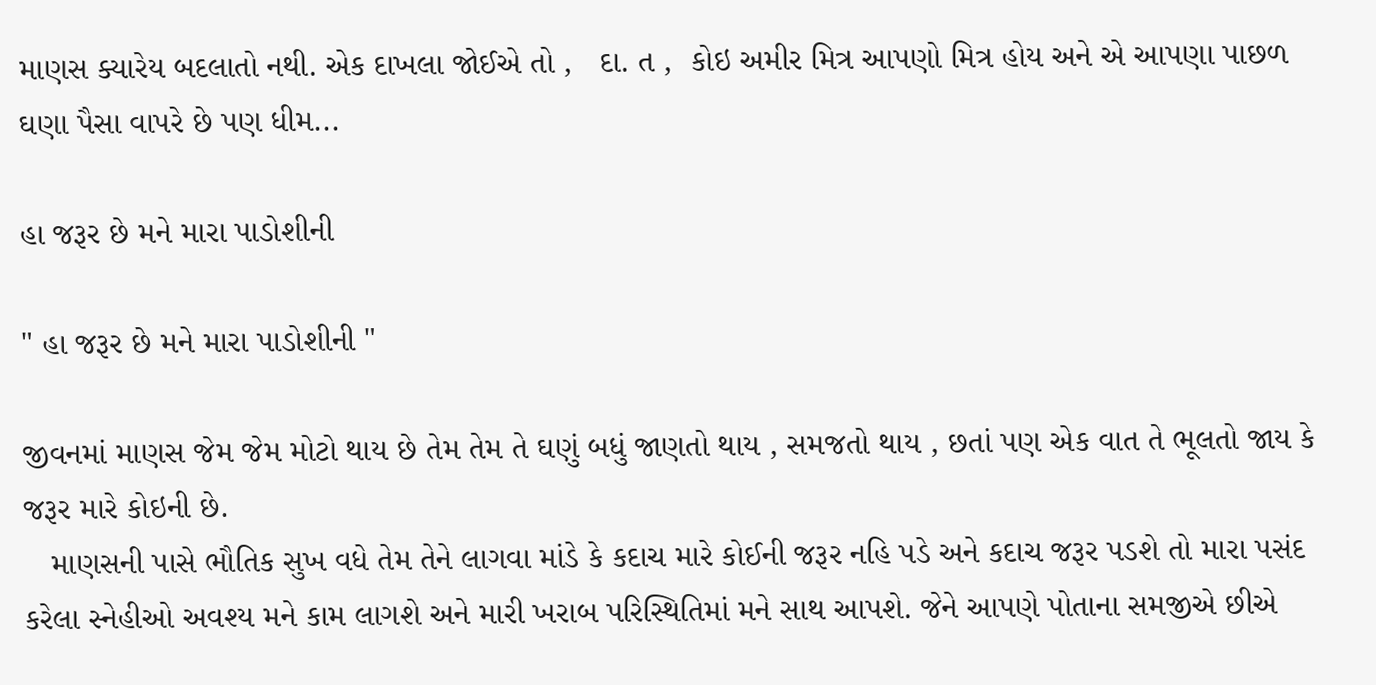માણસ ક્યારેય બદલાતો નથી. એક દાખલા જોઈએ તો ,   દા. ત ,  કોઇ અમીર મિત્ર આપણો મિત્ર હોય અને એ આપણા પાછળ ઘણા પૈસા વાપરે છે પણ ધીમ...

હા જરૂર છે મને મારા પાડોશીની

" હા જરૂર છે મને મારા પાડોશીની "

જીવનમાં માણસ જેમ જેમ મોટો થાય છે તેમ તેમ તે ઘણું બધું જાણતો થાય , સમજતો થાય , છતાં પણ એક વાત તે ભૂલતો જાય કે જરૂર મારે કોઇની છે.
   માણસની પાસે ભૌતિક સુખ વધે તેમ તેને લાગવા માંડે કે કદાચ મારે કોઈની જરૂર નહિ પડે અને કદાચ જરૂર પડશે તો મારા પસંદ કરેલા સ્નેહીઓ અવશ્ય મને કામ લાગશે અને મારી ખરાબ પરિસ્થિતિમાં મને સાથ આપશે. જેને આપણે પોતાના સમજીએ છીએ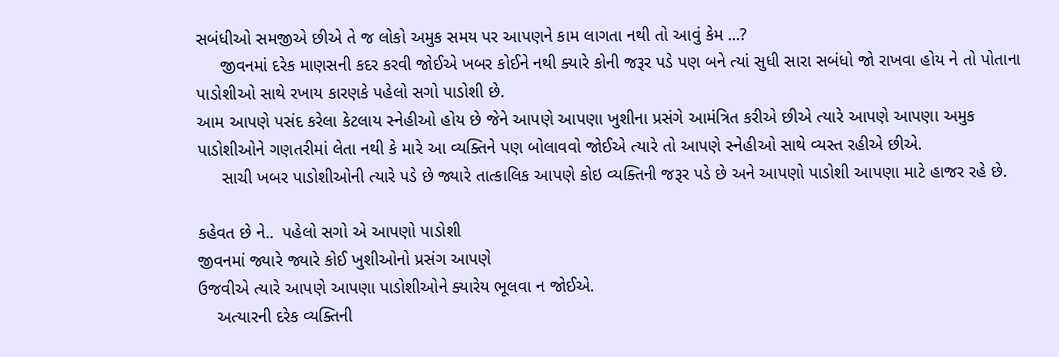સબંધીઓ સમજીએ છીએ તે જ લોકો અમુક સમય પર આપણને કામ લાગતા નથી તો આવું કેમ ...?
     જીવનમાં દરેક માણસની કદર કરવી જોઈએ ખબર કોઈને નથી ક્યારે કોની જરૂર પડે પણ બને ત્યાં સુધી સારા સબંધો જો રાખવા હોય ને તો પોતાના પાડોશીઓ સાથે રખાય કારણકે પહેલો સગો પાડોશી છે.
આમ આપણે પસંદ કરેલા કેટલાય સ્નેહીઓ હોય છે જેને આપણે આપણા ખુશીના પ્રસંગે આમંત્રિત કરીએ છીએ ત્યારે આપણે આપણા અમુક પાડોશીઓને ગણતરીમાં લેતા નથી કે મારે આ વ્યક્તિને પણ બોલાવવો જોઈએ ત્યારે તો આપણે સ્નેહીઓ સાથે વ્યસ્ત રહીએ છીએ.
     સાચી ખબર પાડોશીઓની ત્યારે પડે છે જ્યારે તાત્કાલિક આપણે કોઇ વ્યક્તિની જરૂર પડે છે અને આપણો પાડોશી આપણા માટે હાજર રહે છે.

કહેવત છે ને..  પહેલો સગો એ આપણો પાડોશી
જીવનમાં જ્યારે જ્યારે કોઈ ખુશીઓનો પ્રસંગ આપણે
ઉજવીએ ત્યારે આપણે આપણા પાડોશીઓને ક્યારેય ભૂલવા ન જોઈએ.
    અત્યારની દરેક વ્યક્તિની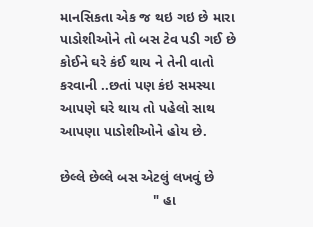માનસિકતા એક જ થઇ ગઇ છે મારા પાડોશીઓને તો બસ ટેવ પડી ગઈ છે કોઈને ઘરે કંઈ થાય ને તેની વાતો કરવાની ..છતાં પણ કંઇ સમસ્યા આપણે ઘરે થાય તો પહેલો સાથ આપણા પાડોશીઓને હોય છે.

છેલ્લે છેલ્લે બસ એટલું લખવું છે
                        " હા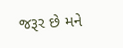જરૂર છે મને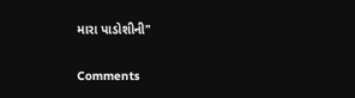મારા પાડોશીની"

Comments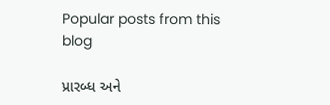Popular posts from this blog

પ્રારબ્ધ અને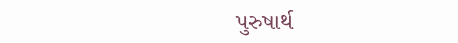પુરુષાર્થ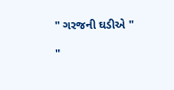" ગરજની ઘડીએ "

"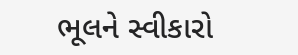ભૂલને સ્વીકારો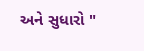અને સુધારો "